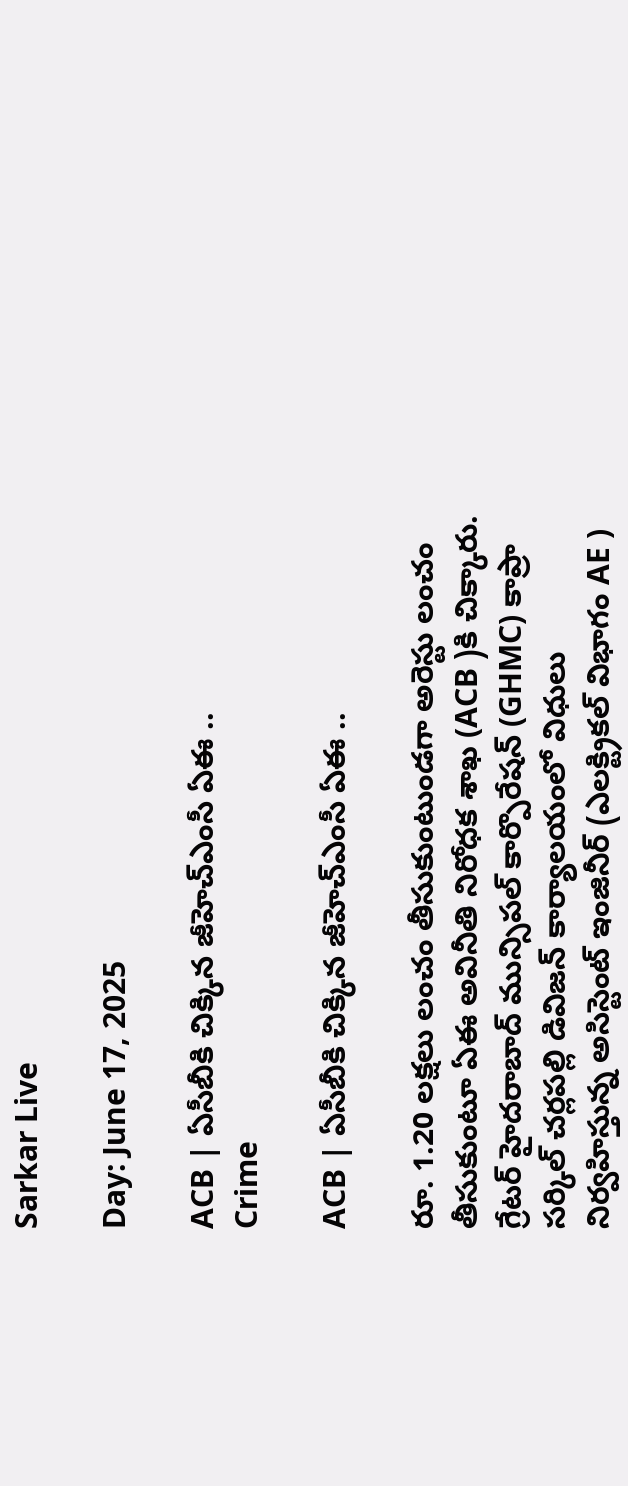Sarkar Live

Day: June 17, 2025

ACB | ఏసీబీకి చిక్కిన జీహెచ్‌ఎంసీ ఏఈ ..
Crime

ACB | ఏసీబీకి చిక్కిన జీహెచ్‌ఎంసీ ఏఈ ..

రూ. 1.20 లక్షలు లంచం తీసుకుంటుండగా అరెస్టు లంచం తీసుకుంటూ ఏఈ అవినీతి నిరోధక శాఖ (ACB )కి చిక్కారు. గ్రేటర్‌ హైదరాబాద్‌ మున్సిపల్‌ కార్పొరేషన్‌ (GHMC) కాప్రా సర్కిల్‌ చర్లపల్లి డివిజన్‌ కార్యాలయంలో విధులు నిర్వహిస్తున్న అసిస్టెంట్‌ ఇంజినీర్‌ (ఎలక్ట్రికల్ విభాగం AE )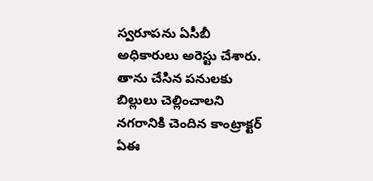స్వరూపను ఏసీబీ అధికారులు అరెస్టు చేశారు. తాను చేసిన పనులకు బిల్లులు చెల్లించాలని నగరానికి చెందిన కాంట్రాక్టర్‌ ఏఈ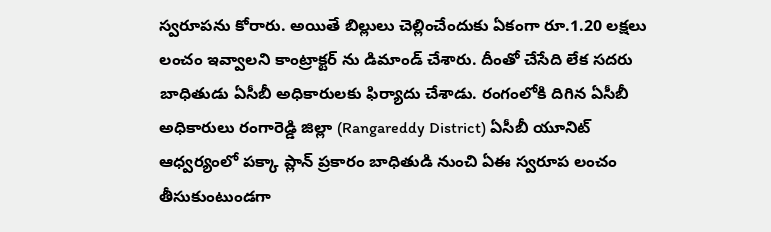స్వరూపను కోరారు. అయితే బిల్లులు చెల్లించేందుకు ఏకంగా రూ.1.20 లక్షలు లంచం ఇవ్వాలని కాంట్రాక్టర్ ను డిమాండ్ చేశారు. దీంతో చేసేది లేక స‌ద‌రు బాధితుడు ఏసీబీ అధికారులకు ఫిర్యాదు చేశాడు. రంగంలోకి దిగిన ఏసీబీ అధికారులు రంగారెడ్డి జిల్లా (Rangareddy District) ఏసీబీ యూనిట్‌ ఆధ్వర్యంలో ప‌క్కా ప్లాన్ ప్రకారం బాధితుడి నుంచి ఏఈ స్వరూప లంచం తీసుకుంటుండగా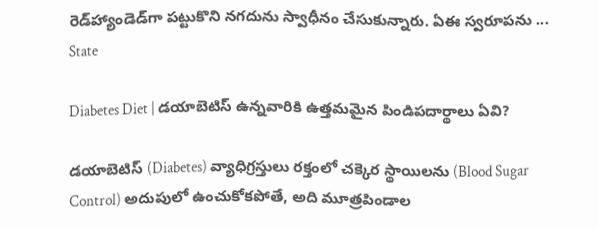రెడ్‌హ్యాండెడ్‌గా పట్టుకొని నగదును స్వాధీనం చేసుకున్నారు. ఏఈ స్వరూపను ...
State

Diabetes Diet | డయాబెటిస్ ఉన్నవారికి ఉత్త‌మ‌మైన‌ పిండిపదార్థాలు ఏవి?

డయాబెటిస్ (Diabetes) వ్యాధిగ్రస్తులు రక్తంలో చక్కెర స్థాయిలను (Blood Sugar Control) అదుపులో ఉంచుకోకపోతే, అది మూత్రపిండాల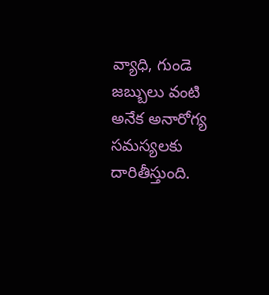వ్యాధి, గుండె జబ్బులు వంటి అనేక అనారోగ్య స‌మ‌స్య‌ల‌కు దారితీస్తుంది.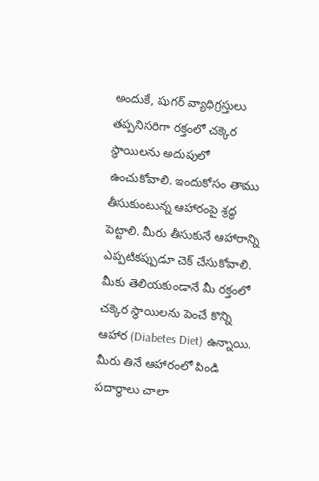అందుకే, షుగర్ వ్యాధిగ్రస్తులు తప్పనిసరిగా రక్తంలో చక్కెర స్థాయిలను అదుపులో ఉంచుకోవాలి. ఇందుకోసం తాము తీసుకుంటున్న ఆహారంపై శ్రద్ధ పెట్టాలి. మీరు తీసుకునే ఆహారాన్ని ఎప్ప‌టిక‌ప్పుడూ చెక్ చేసుకోవాలి. మీకు తెలియకుండానే మీ రక్తంలో చక్కెర స్థాయిలను పెంచే కొన్ని ఆహార (Diabetes Diet) ఉన్నాయి. మీరు తినే ఆహారంలో పిండి ప‌దార్థాలు చాలా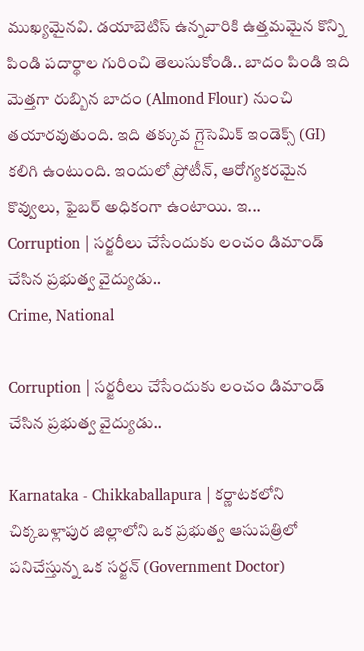ముఖ్య‌మైన‌వి. డయాబెటిస్ ఉన్నవారికి ఉత్తమమైన కొన్ని పిండి పదార్థాల గురించి తెలుసుకోండి.. బాదం పిండి ఇది మెత్తగా రుబ్బిన బాదం (Almond Flour) నుంచి తయారవుతుంది. ఇది తక్కువ గ్లైసెమిక్ ఇండెక్స్ (GI) కలిగి ఉంటుంది. ఇందులో ప్రోటీన్, ఆరోగ్యకరమైన కొవ్వులు, ఫైబర్ అధికంగా ఉంటాయి. ఇ...
Corruption | స‌ర్జ‌రీలు చేసేందుకు లంచం డిమాండ్ చేసిన ప్ర‌భుత్వ వైద్యుడు..
Crime, National

Corruption | స‌ర్జ‌రీలు చేసేందుకు లంచం డిమాండ్ చేసిన ప్ర‌భుత్వ వైద్యుడు..

Karnataka - Chikkaballapura | కర్ణాటకలోని చిక్కబళ్లాపుర జిల్లాలోని ఒక ప్రభుత్వ ఆసుపత్రిలో పనిచేస్తున్న ఒక సర్జన్ (Government Doctor)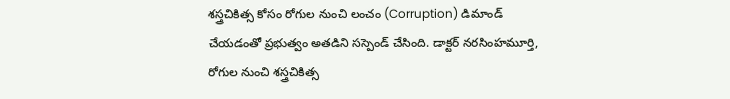శస్త్రచికిత్స కోసం రోగుల నుంచి లంచం (Corruption) డిమాండ్ చేయ‌డంతో ప్ర‌భుత్వం అత‌డిని సస్పెండ్ చేసింది. డాక్టర్ నరసింహమూర్తి, రోగుల నుంచి శస్త్రచికిత్స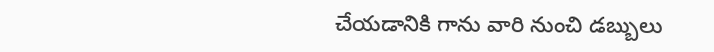చేయడానికి గాను వారి నుంచి డబ్బులు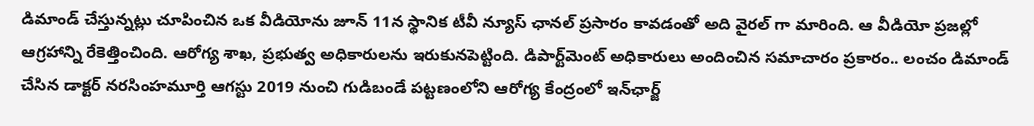డిమాండ్ చేస్తున్నట్లు చూపించిన ఒక‌ వీడియోను జూన్ 11న స్థానిక టీవీ న్యూస్ ఛానల్ ప్రసారం కావ‌డంతో అది వైర‌ల్ గా మారింది. ఆ వీడియో ప్ర‌జ‌ల్లో ఆగ్రహాన్ని రేకెత్తించింది. ఆరోగ్య శాఖ, ప్రభుత్వ అధికారులను ఇరుకున‌పెట్టింది. డిపార్ట్‌మెంట్ అధికారులు అందించిన సమాచారం ప్రకారం.. లంచం డిమాండ్ చేసిన‌ డాక్టర్ నరసింహమూర్తి ఆగస్టు 2019 నుంచి గుడిబండే పట్టణంలోని ఆరోగ్య కేంద్రంలో ఇన్‌ఛార్జ్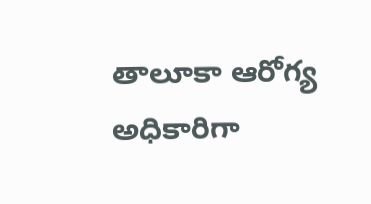తాలూకా ఆరోగ్య అధికారిగా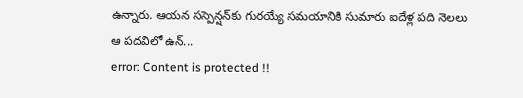ఉన్నారు. ఆయన సస్పెన్షన్‌కు గురయ్యే సమయానికి సుమారు ఐదేళ్ల పది నెలలు ఆ పదవిలో ఉన్...
error: Content is protected !!